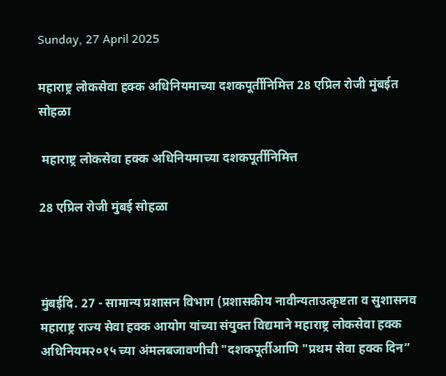Sunday, 27 April 2025

महाराष्ट्र लोकसेवा हक्क अधिनियमाच्या दशकपूर्तीनिमित्त 28 एप्रिल रोजी मुंबईत सोहळा

 महाराष्ट्र लोकसेवा हक्क अधिनियमाच्या दशकपूर्तीनिमित्त

28 एप्रिल रोजी मुंबई सोहळा



मुंबईदि. 27 - सामान्य प्रशासन विभाग (प्रशासकीय नावीन्यताउत्कृष्टता व सुशासनव महाराष्ट्र राज्य सेवा हक्क आयोग यांच्या संयुक्त विद्यमाने महाराष्ट्र लोकसेवा हक्क अधिनियम२०१५ च्या अंमलबजावणीची "दशकपूर्तीआणि "प्रथम सेवा हक्क दिन”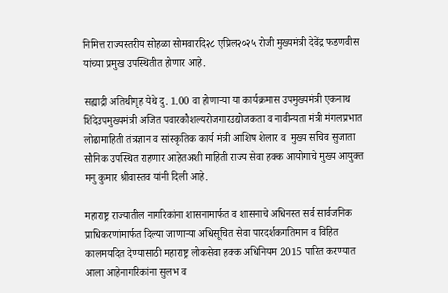निमित्त राज्यस्तरीय सोहळा सोमवारदि२८ एप्रिल२०२५ रोजी मुख्यमंत्री देवेंद्र फडणवीस यांच्या प्रमुख उपस्थितीत होणार आहे.

सह्याद्री अतिथीगृह येथे दु. 1.00 वा होणाऱ्या या कार्यक्रमास उपमुख्यमंत्री एकनाथ शिंदेउपमुख्यमंत्री अजित पवारकौशल्यरोजगारउद्योजकता व नावीन्यता मंत्री मंगलप्रभात लोढामाहिती तंत्रज्ञान व सांस्कृतिक कार्य मंत्री आशिष शेलार व  मुख्य सचिव सुजाता सौनिक उपस्थित राहणार आहेतअशी माहिती राज्य सेवा हक्क आयोगाचे मुख्य आयुक्त मनु कुमार श्रीवास्तव यांनी दिली आहे.

महाराष्ट्र राज्यातील नागरिकांना शासनामार्फत व शासनाचे अधिनस्त सर्व सार्वजनिक प्राधिकरणांमार्फत दिल्या जाणाऱ्या अधिसूचित सेवा पारदर्शकगतिमान व विहित कालमर्यादेत देण्यासाठी महाराष्ट्र लोकसेवा हक्क अधिनियम 2015 पारित करण्यात आला आहेनागरिकांना सुलभ व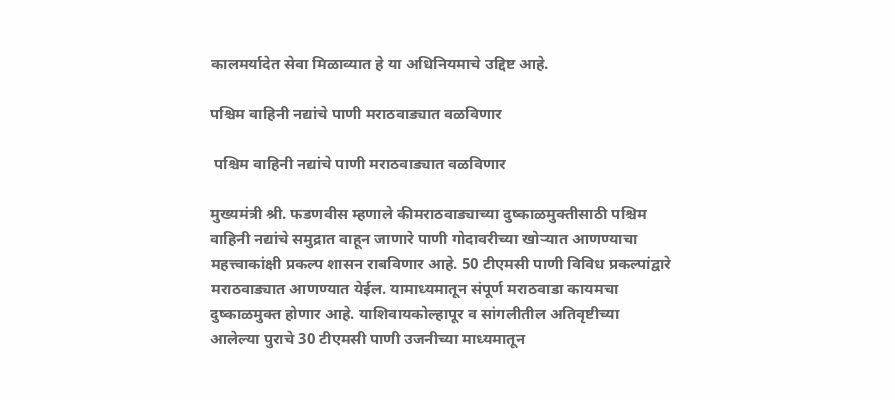कालमर्यादेत सेवा मिळाव्यात हे या अधिनियमाचे उद्दिष्ट आहे.

पश्चिम वाहिनी नद्यांचे पाणी मराठवाड्यात वळविणार

 पश्चिम वाहिनी नद्यांचे पाणी मराठवाड्यात वळविणार

मुख्यमंत्री श्री. फडणवीस म्हणाले कीमराठवाड्याच्या दुष्काळमुक्तीसाठी पश्चिम वाहिनी नद्यांचे समुद्रात वाहून जाणारे पाणी गोदावरीच्या खोऱ्यात आणण्याचा महत्त्वाकांक्षी प्रकल्प शासन राबविणार आहे. 50 टीएमसी पाणी विविध प्रकल्पांद्वारे मराठवाड्यात आणण्यात येईल. यामाध्यमातून संपूर्ण मराठवाडा कायमचा दुष्काळमुक्त होणार आहे. याशिवायकोल्हापूर व सांगलीतील अतिवृष्टीच्या आलेल्या पुराचे 30 टीएमसी पाणी उजनीच्या माध्यमातून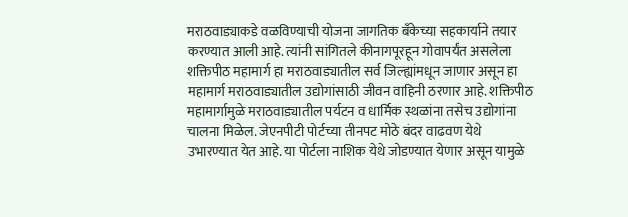मराठवाड्याकडे वळविण्याची योजना जागतिक बँकेच्या सहकार्याने तयार करण्यात आली आहे. त्यांनी सांगितले कीनागपूरहून गोवापर्यंत असलेला शक्तिपीठ महामार्ग हा मराठवाड्यातील सर्व जिल्ह्यांमधून जाणार असून हा महामार्ग मराठवाड्यातील उद्योगांसाठी जीवन वाहिनी ठरणार आहे. शक्तिपीठ महामार्गामुळे मराठवाड्यातील पर्यटन व धार्मिक स्थळांना तसेच उद्योगांना चालना मिळेल. जेएनपीटी पोर्टच्या तीनपट मोठे बंदर वाढवण येथे उभारण्यात येत आहे. या पोर्टला नाशिक येथे जोडण्यात येणार असून यामुळे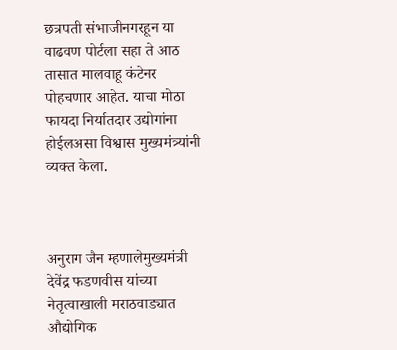छत्रपती संभाजीनगरहून या वाढवण पोर्टला सहा ते आठ तासात मालवाहू कंटेनर पोहचणार आहेत. याचा मोठा फायदा निर्यातदार उद्योगांना होईलअसा विश्वास मुख्यमंत्र्यांनी व्यक्त केला.



अनुराग जैन म्हणालेमुख्यमंत्री देवेंद्र फडणवीस यांच्या नेतृत्वाखाली मराठवाड्यात औद्योगिक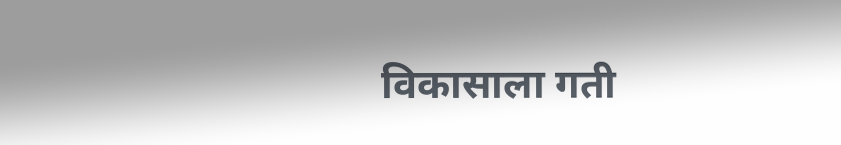विकासाला गती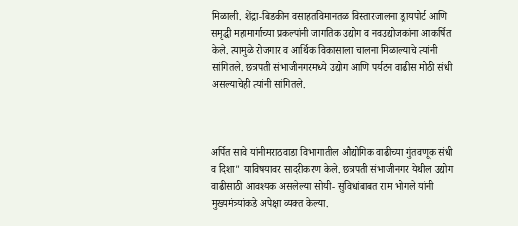मिळाली. शेंद्रा-बिडकीन वसाहतविमानतळ विस्तारजालना ड्रायपोर्ट आणि समृद्धी महामार्गाच्या प्रकल्पांनी जागतिक उद्योग व नवउद्योजकांना आकर्षित केले. त्यामुळे रोजगार व आर्थिक विकासाला चालना मिळाल्याचे त्यांनी सांगितले. छत्रपती संभाजीनगरमध्ये उद्योग आणि पर्यटन वाढीस मोठी संधी असल्याचेही त्यांनी सांगितले.



अर्पित सावे यांनीमराठवाडा विभागातील औद्योगिक वाढीच्या गुंतवणूक संधी व दिशा" याविषयावर सादरीकरण केले. छत्रपती संभाजीनगर येथील उद्योग वाढीसाठी आवश्यक असलेल्या सोयी- सुविधांबाबत राम भोगले यांनी मुख्यमंत्र्यांकडे अपेक्षा व्यक्त केल्या.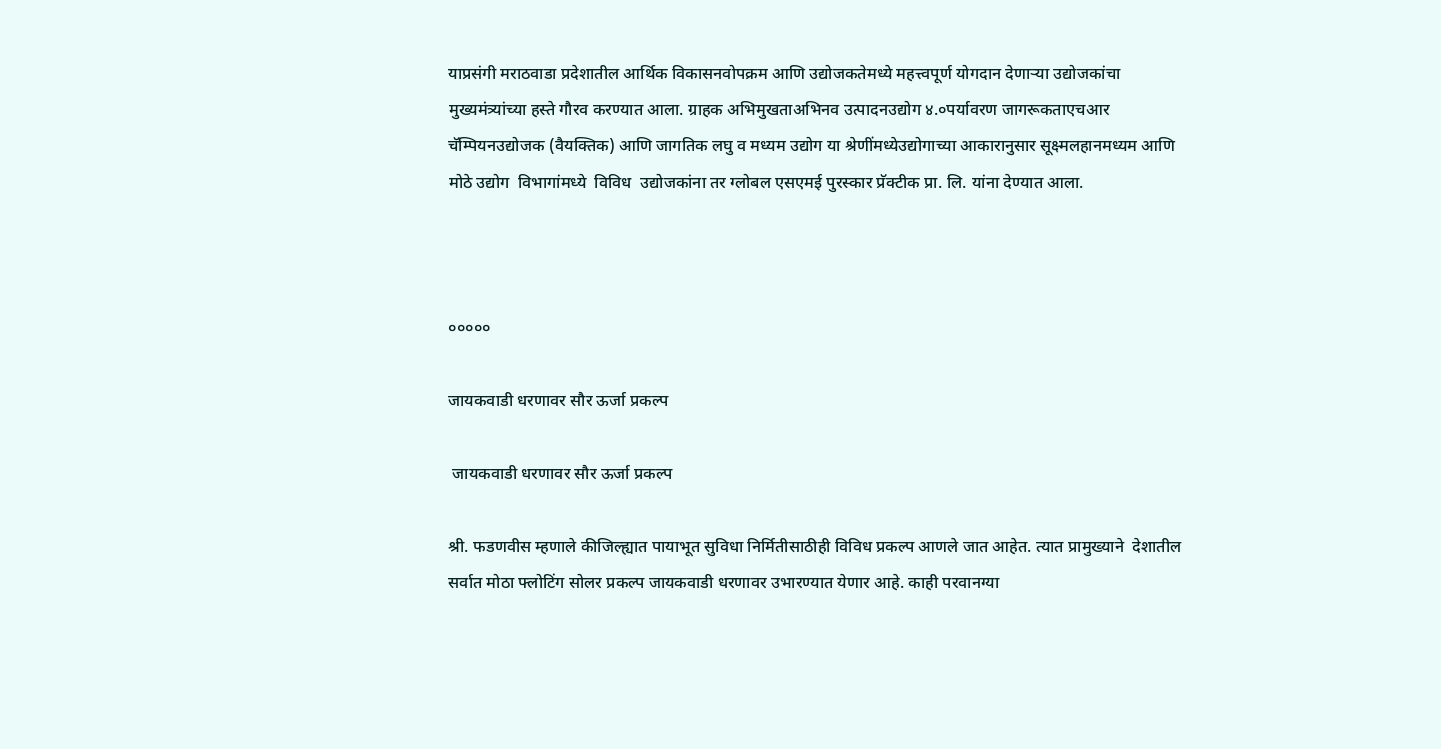याप्रसंगी मराठवाडा प्रदेशातील आर्थिक विकासनवोपक्रम आणि उद्योजकतेमध्ये महत्त्वपूर्ण योगदान देणाऱ्या उद्योजकांचा मुख्यमंत्र्यांच्या हस्ते गौरव करण्यात आला. ग्राहक अभिमुखताअभिनव उत्पादनउद्योग ४.०पर्यावरण जागरूकताएचआर चॅम्पियनउद्योजक (वैयक्तिक) आणि जागतिक लघु व मध्यम उद्योग या श्रेणींमध्येउद्योगाच्या आकारानुसार सूक्ष्मलहानमध्यम आणि मोठे उद्योग  विभागांमध्ये  विविध  उद्योजकांना तर ग्लोबल एसएमई पुरस्कार प्रॅक्टीक प्रा. लि. यांना देण्यात आला.



०००००

जायकवाडी धरणावर सौर ऊर्जा प्रकल्प

 जायकवाडी धरणावर सौर ऊर्जा प्रकल्प

श्री. फडणवीस म्हणाले कीजिल्ह्यात पायाभूत सुविधा निर्मितीसाठीही विविध प्रकल्प आणले जात आहेत. त्यात प्रामुख्याने  देशातील सर्वात मोठा फ्लोटिंग सोलर प्रकल्प जायकवाडी धरणावर उभारण्यात येणार आहे. काही परवानग्या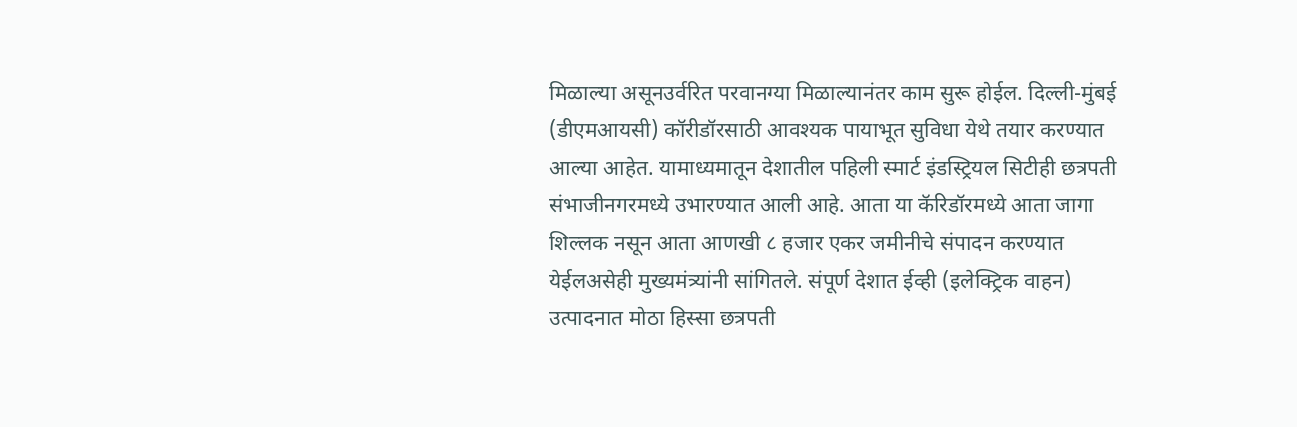मिळाल्या असूनउर्वरित परवानग्या मिळाल्यानंतर काम सुरू होईल. दिल्ली-मुंबई (डीएमआयसी) कॉरीडॉरसाठी आवश्यक पायाभूत सुविधा येथे तयार करण्यात आल्या आहेत. यामाध्यमातून देशातील पहिली स्मार्ट इंडस्ट्रियल सिटीही छत्रपती संभाजीनगरमध्ये उभारण्यात आली आहे. आता या कॅरिडॉरमध्ये आता जागा शिल्लक नसून आता आणखी ८ हजार एकर जमीनीचे संपादन करण्यात येईलअसेही मुख्यमंत्र्यांनी सांगितले. संपूर्ण देशात ईव्ही (इलेक्ट्रिक वाहन)  उत्पादनात मोठा हिस्सा छत्रपती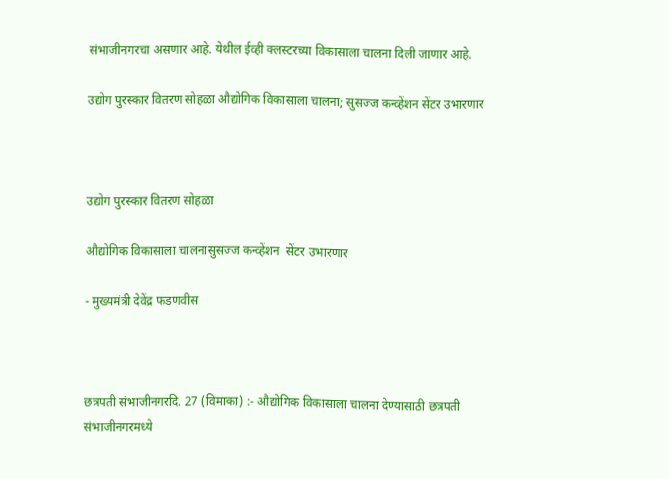संभाजीनगरचा असणार आहे. येथील ईव्ही क्लस्टरच्या विकासाला चालना दिली जाणार आहे.

उद्योग पुरस्कार वितरण सोहळा औद्योगिक विकासाला चालना; सुसज्ज कन्व्हेंशन सेंटर उभारणार



उद्योग पुरस्कार वितरण सोहळा

औद्योगिक विकासाला चालनासुसज्ज कन्व्हेंशन  सेंटर उभारणार

- मुख्यमंत्री देवेंद्र फडणवीस



छत्रपती संभाजीनगरदि. 27 (विमाका) :- औद्योगिक विकासाला चालना देण्यासाठी छत्रपती संभाजीनगरमध्ये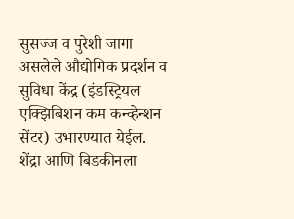सुसज्ज व पुरेशी जागा असलेले औद्योगिक प्रदर्शन व सुविधा केंद्र (इंडस्ट्रियल एक्झिबिशन कम कन्व्हेन्शन सेंटर) उभारण्यात येईल. शेंद्रा आणि बिडकीनला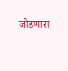जोडणारा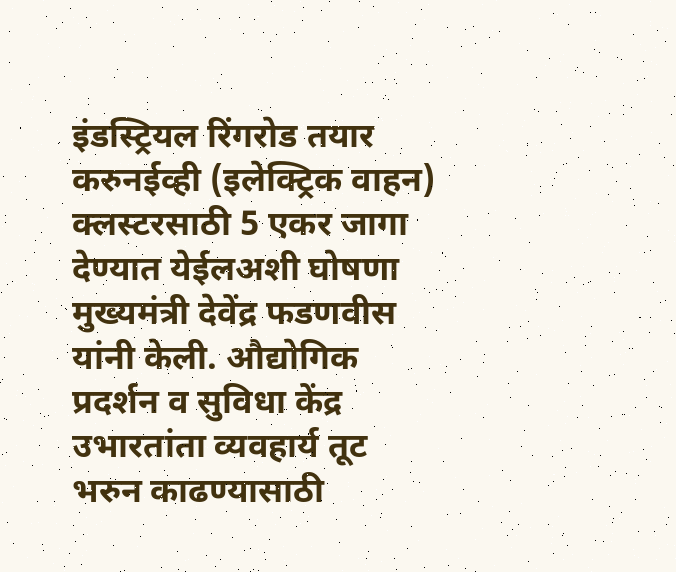इंडस्ट्रियल रिंगरोड तयार करुनईव्ही (इलेक्ट्रिक वाहन) क्लस्टरसाठी 5 एकर जागा देण्यात येईलअशी घोषणा मुख्यमंत्री देवेंद्र फडणवीस यांनी केली. औद्योगिक प्रदर्शन व सुविधा केंद्र उभारतांता व्यवहार्य तूट भरुन काढण्यासाठी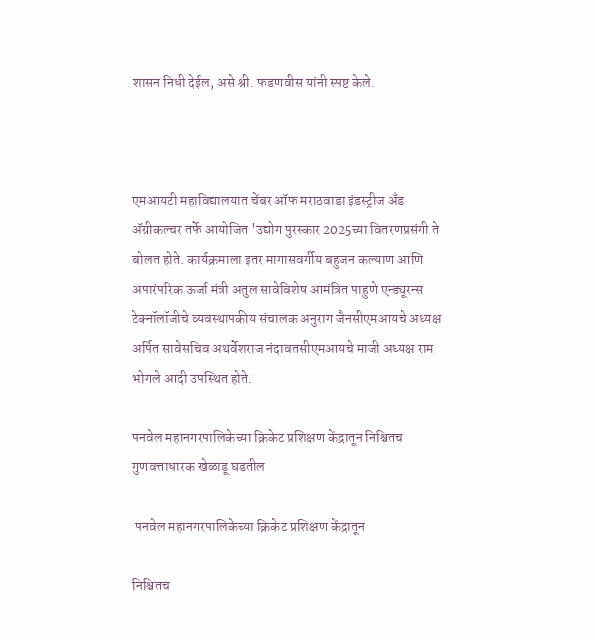शासन निधी देईल, असे श्री. फडणवीस यांनी स्पष्ट केले.



एमआयटी महाविद्यालयात चेंबर ऑफ मराठवाडा इंडस्ट्रीज अँड ॲग्रीकल्चर तर्फे आयोजित 'उद्योग पुरस्कार 2025च्या वितरणप्रसंगी ते बोलत होते. कार्यक्रमाला इतर मागासवर्गीय बहुजन कल्याण आणि अपारंपरिक ऊर्जा मंत्री अतुल सावेविशेष आमंत्रित पाहुणे एन्ड्यूरन्स टेक्नॉलॉजीचे व्यवस्थापकीय संचालक अनुराग जैनसीएमआयचे अध्यक्ष अर्पित सावेसचिव अथर्वेशराज नंदावतसीएमआयचे माजी अध्यक्ष राम भोगले आदी उपस्थित होते.

पनवेल महानगरपालिकेच्या क्रिकेट प्रशिक्षण केंद्रातून निश्चितच गुणवत्ताधारक खेळाडू घडतील

 पनवेल महानगरपालिकेच्या क्रिकेट प्रशिक्षण केंद्रातून

निश्चितच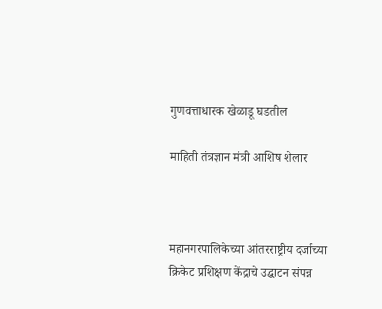गुणवत्ताधारक खेळाडू घडतील

माहिती तंत्रज्ञान मंत्री आशिष शेलार



महानगरपालिकेच्या आंतरराष्ट्रीय दर्जाच्या क्रिकेट प्रशिक्षण केंद्राचे उद्घाटन संपन्न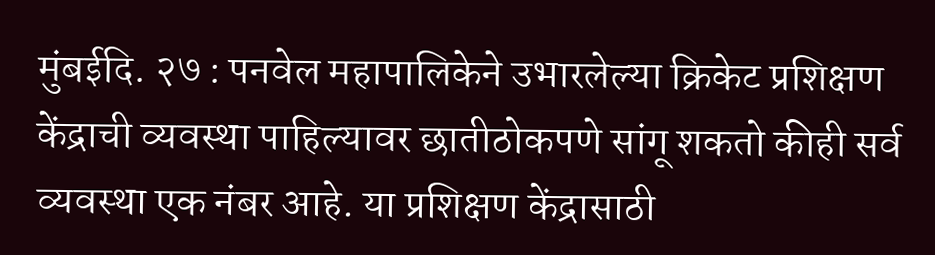मुंबईदि. २७ : पनवेल महापालिकेने उभारलेल्या क्रिकेट प्रशिक्षण केंद्राची व्यवस्था पाहिल्यावर छातीठोकपणे सांगू शकतो कीही सर्व व्यवस्था एक नंबर आहे. या प्रशिक्षण केंद्रासाठी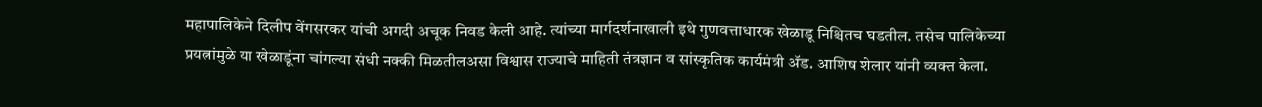महापालिकेने दिलीप वेंगसरकर यांची अगदी अचूक निवड केली आहे. त्यांच्या मार्गदर्शनाखाली इथे गुणवत्ताधारक खेळाडू निश्चितच घडतील. तसेच पालिकेच्या प्रयत्नांमुळे या खेळाडूंना चांगल्या संधी नक्की मिळतीलअसा विश्वास राज्याचे माहिती तंत्रज्ञान व सांस्कृतिक कार्यमंत्री ॲड. आशिष शेलार यांनी व्यक्त केला.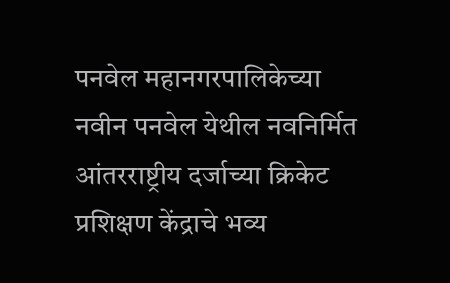पनवेल महानगरपालिकेच्या नवीन पनवेल येथील नवनिर्मित आंतरराष्ट्रीय दर्जाच्या क्रिकेट प्रशिक्षण केंद्राचे भव्य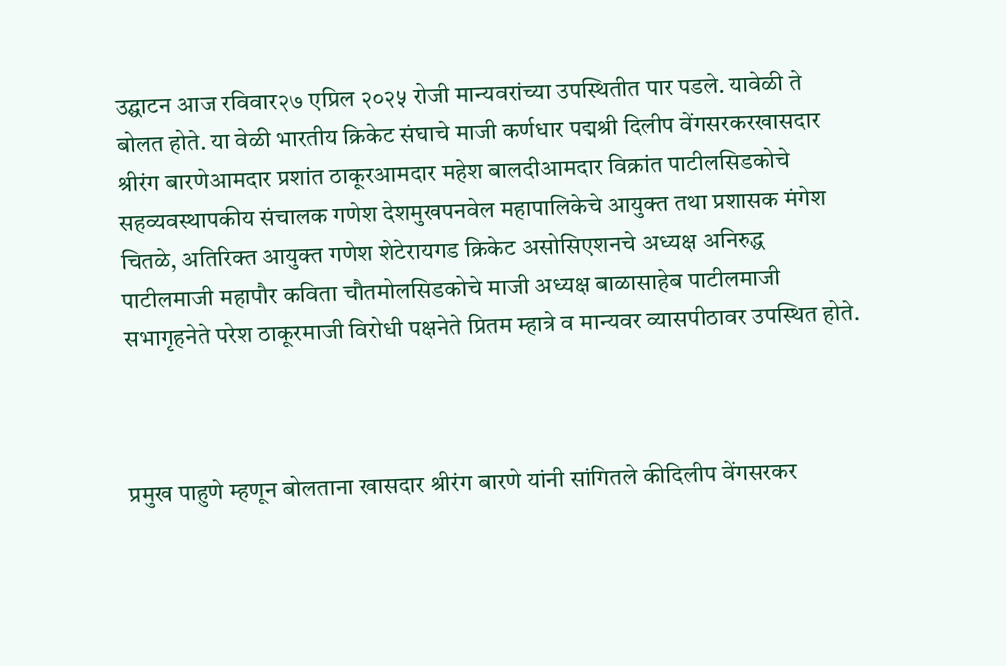उद्घाटन आज रविवार२७ एप्रिल २०२५ रोजी मान्यवरांच्या उपस्थितीत पार पडले. यावेळी ते बोलत होते. या वेळी भारतीय क्रिकेट संघाचे माजी कर्णधार पद्मश्री दिलीप वेंगसरकरखासदार श्रीरंग बारणेआमदार प्रशांत ठाकूरआमदार महेश बालदीआमदार विक्रांत पाटीलसिडकोचे सहव्यवस्थापकीय संचालक गणेश देशमुखपनवेल महापालिकेचे आयुक्त तथा प्रशासक मंगेश चितळे, अतिरिक्त आयुक्त गणेश शेटेरायगड क्रिकेट असोसिएशनचे अध्यक्ष अनिरुद्ध पाटीलमाजी महापौर कविता चौतमोलसिडकोचे माजी अध्यक्ष बाळासाहेब पाटीलमाजी सभागृहनेते परेश ठाकूरमाजी विरोधी पक्षनेते प्रितम म्हात्रे व मान्यवर व्यासपीठावर उपस्थित होते.



प्रमुख पाहुणे म्हणून बोलताना खासदार श्रीरंग बारणे यांनी सांगितले कीदिलीप वेंगसरकर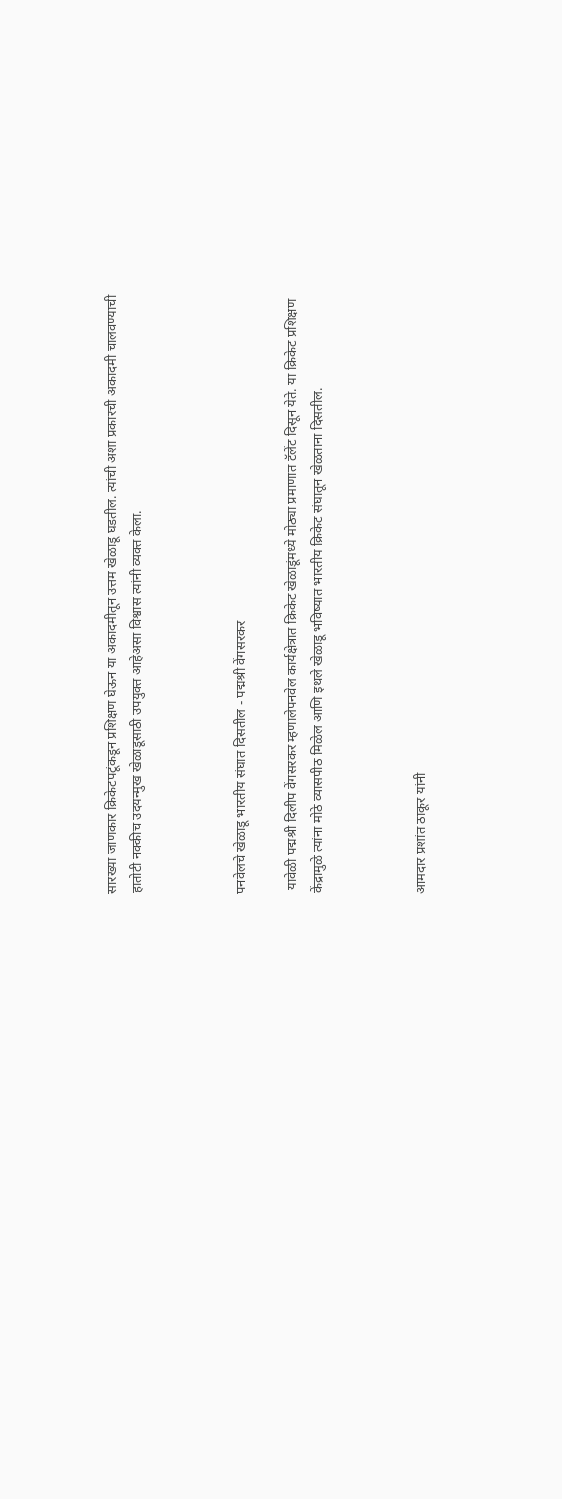सारख्या जाणकार क्रिकेटपटूंकडून प्रशिक्षण घेऊन या अकादमीतून उत्तम खेळाडू घडतील. त्यांची अशा प्रकारची अकादमी चालवण्याची हातोटी नक्कीच उदयन्मुख खेळाडूसाठी उपयुक्त आहेअसा विश्वास त्यांनी व्यक्त केला.



पनवेलचे खेळाडू भारतीय संघात दिसतील - पद्मश्री वेंगसरकर

 यावेळी पद्मश्री दिलीप वेंगसरकर म्हणालेपनवेल कार्यक्षेत्रात क्रिकेट खेळाडूंमध्ये मोठ्या प्रमाणात टॅलेंट दिसून येते. या क्रिकेट प्रशिक्षण केंद्रामुळे त्यांना मोठे व्यासपीठ मिळेल आणि इथले खेळाडू भविष्यात भारतीय क्रिकेट संघातून खेळताना दिसतील.



आमदार प्रशांत ठाकूर यांनी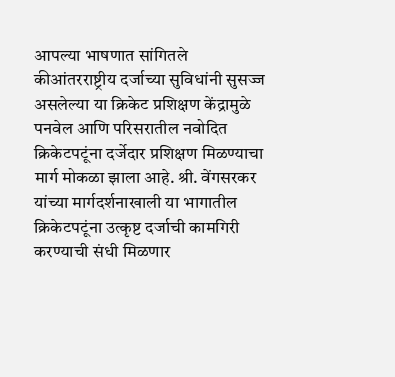आपल्या भाषणात सांगितले कीआंतरराष्ट्रीय दर्जाच्या सुविधांनी सुसज्ज असलेल्या या क्रिकेट प्रशिक्षण केंद्रामुळे पनवेल आणि परिसरातील नवोदित क्रिकेटपटूंना दर्जेदार प्रशिक्षण मिळण्याचा मार्ग मोकळा झाला आहे. श्री. वेंगसरकर यांच्या मार्गदर्शनाखाली या भागातील क्रिकेटपटूंना उत्कृष्ट दर्जाची कामगिरी करण्याची संधी मिळणार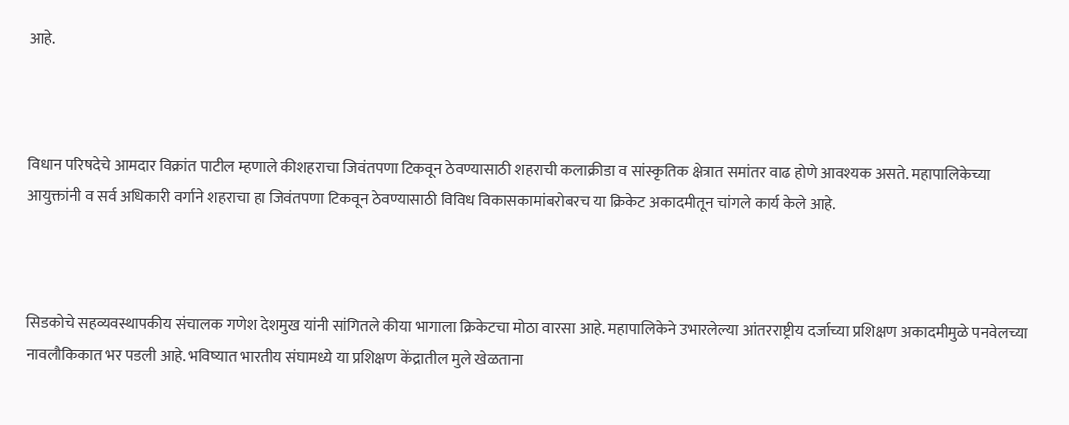आहे.



विधान परिषदेचे आमदार विक्रांत पाटील म्हणाले कीशहराचा जिवंतपणा टिकवून ठेवण्यासाठी शहराची कलाक्रीडा व सांस्कृतिक क्षेत्रात समांतर वाढ होणे आवश्यक असते. महापालिकेच्या आयुक्तांनी व सर्व अधिकारी वर्गाने शहराचा हा जिवंतपणा टिकवून ठेवण्यासाठी विविध विकासकामांबरोबरच या क्रिकेट अकादमीतून चांगले कार्य केले आहे.



सिडकोचे सहव्यवस्थापकीय संचालक गणेश देशमुख यांनी सांगितले कीया भागाला क्रिकेटचा मोठा वारसा आहे. महापालिकेने उभारलेल्या आंतरराष्ट्रीय दर्जाच्या प्रशिक्षण अकादमीमुळे पनवेलच्या नावलौकिकात भर पडली आहे. भविष्यात भारतीय संघामध्ये या प्रशिक्षण केंद्रातील मुले खेळताना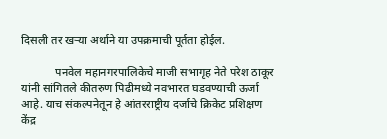दिसली तर खऱ्या अर्थाने या उपक्रमाची पूर्तता होईल.

            पनवेल महानगरपालिकेचे माजी सभागृह नेते परेश ठाकूर यांनी सांगितले कीतरुण पिढीमध्ये नवभारत घडवण्याची ऊर्जा आहे. याच संकल्पनेतून हे आंतरराष्ट्रीय दर्जाचे क्रिकेट प्रशिक्षण केंद्र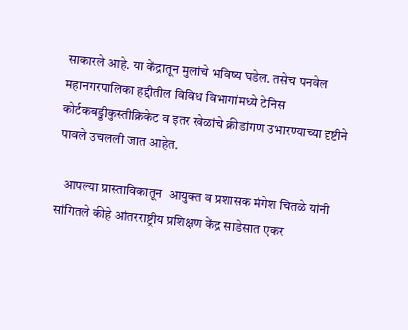साकारले आहे. या केंद्रातून मुलांचे भविष्य घडेल. तसेच पनवेल महानगरपालिका हद्दीतील विविध विभागांमध्ये टेनिस कोर्टकबड्डीकुस्तीक्रिकेट व इतर खेळांचे क्रीडांगण उभारण्याच्या दृष्टीने पावले उचलली जात आहेत.

   आपल्या प्रास्ताविकातून  आयुक्त व प्रशासक मंगेश चितळे यांनी सांगितले कीहे आंतरराष्ट्रीय प्रशिक्षण केंद्र साडेसात एकर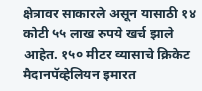क्षेत्रावर साकारले असून यासाठी १४ कोटी ५५ लाख रुपये खर्च झाले आहेत. १५० मीटर व्यासाचे क्रिकेट मैदानपॅव्हेलियन इमारत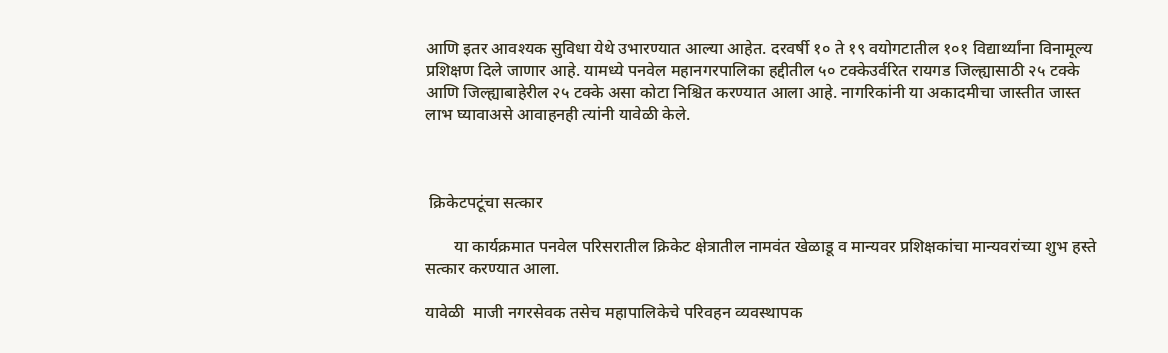आणि इतर आवश्यक सुविधा येथे उभारण्यात आल्या आहेत. दरवर्षी १० ते १९ वयोगटातील १०१ विद्यार्थ्यांना विनामूल्य प्रशिक्षण दिले जाणार आहे. यामध्ये पनवेल महानगरपालिका हद्दीतील ५० टक्केउर्वरित रायगड जिल्ह्यासाठी २५ टक्के आणि जिल्ह्याबाहेरील २५ टक्के असा कोटा निश्चित करण्यात आला आहे. नागरिकांनी या अकादमीचा जास्तीत जास्त लाभ घ्यावाअसे आवाहनही त्यांनी यावेळी केले.



 क्रिकेटपटूंचा सत्कार

       या कार्यक्रमात पनवेल परिसरातील क्रिकेट क्षेत्रातील नामवंत खेळाडू व मान्यवर प्रशिक्षकांचा मान्यवरांच्या शुभ हस्ते सत्कार करण्यात आला.

यावेळी  माजी नगरसेवक तसेच महापालिकेचे परिवहन व्यवस्थापक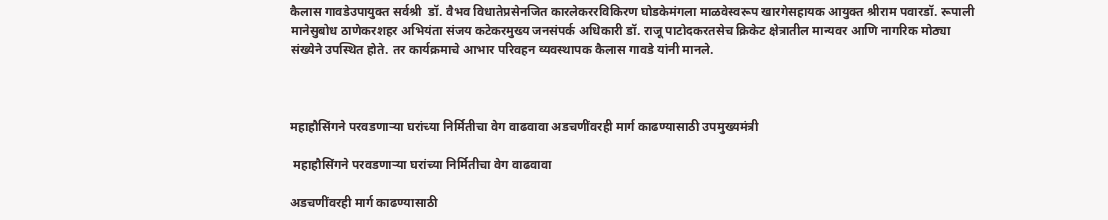कैलास गावडेउपायुक्त सर्वश्री  डॉ. वैभव विधातेप्रसेनजित कारलेकररविकिरण घोडकेमंगला माळवेस्वरूप खारगेसहायक आयुक्त श्रीराम पवारडॉ. रूपाली मानेसुबोध ठाणेकरशहर अभियंता संजय कटेकरमुख्य जनसंपर्क अधिकारी डॉ. राजू पाटोदकरतसेच क्रिकेट क्षेत्रातील मान्यवर आणि नागरिक मोठ्या संख्येने उपस्थित होते. तर कार्यक्रमाचे आभार परिवहन व्यवस्थापक कैलास गावडे यांनी मानले.



महाहौसिंगने परवडणाऱ्या घरांच्या निर्मितीचा वेग वाढवावा अडचणींवरही मार्ग काढण्यासाठी उपमुख्यमंत्री

 महाहौसिंगने परवडणाऱ्या घरांच्या निर्मितीचा वेग वाढवावा

अडचणींवरही मार्ग काढण्यासाठी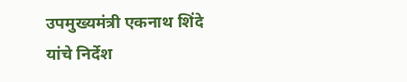उपमुख्यमंत्री एकनाथ शिंदे यांचे निर्देश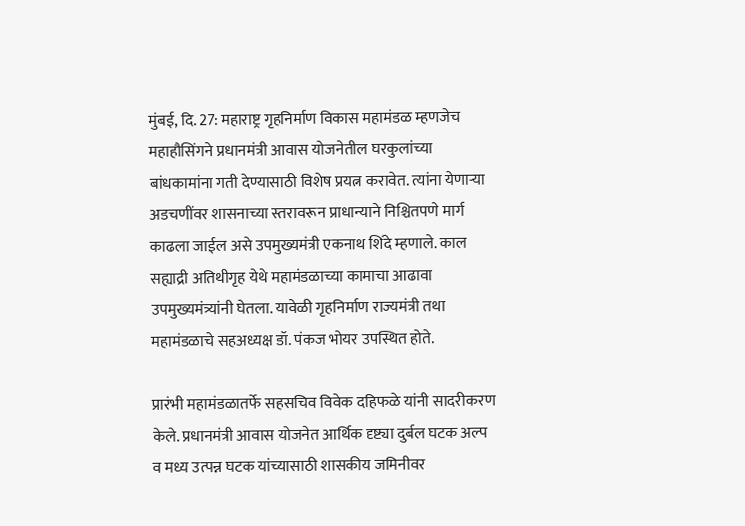मुंबई, दि. 27: महाराष्ट्र गृहनिर्माण विकास महामंडळ म्हणजेच महाहौसिंगने प्रधानमंत्री आवास योजनेतील घरकुलांच्या बांधकामांना गती देण्यासाठी विशेष प्रयत्न करावेत. त्यांना येणाऱ्या अडचणींवर शासनाच्या स्तरावरून प्राधान्याने निश्चितपणे मार्ग काढला जाईल असे उपमुख्यमंत्री एकनाथ शिंदे म्हणाले. काल सह्याद्री अतिथीगृह येथे महामंडळाच्या कामाचा आढावा उपमुख्यमंत्र्यांनी घेतला. यावेळी गृहनिर्माण राज्यमंत्री तथा महामंडळाचे सहअध्यक्ष डॉ. पंकज भोयर उपस्थित होते.

प्रारंभी महामंडळातर्फे सहसचिव विवेक दहिफळे यांनी सादरीकरण केले. प्रधानमंत्री आवास योजनेत आर्थिक दृष्ट्या दुर्बल घटक अल्प व मध्य उत्पन्न घटक यांच्यासाठी शासकीय जमिनीवर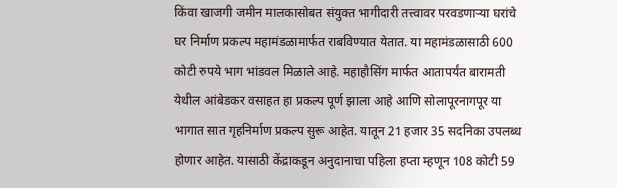किंवा खाजगी जमीन मालकासोबत संयुक्त भागीदारी तत्त्वावर परवडणाऱ्या घरांचे घर निर्माण प्रकल्प महामंडळामार्फत राबविण्यात येतात. या महामंडळासाठी 600 कोटी रुपये भाग भांडवल मिळाले आहे. महाहौसिंग मार्फत आतापर्यंत बारामती येथील आंबेडकर वसाहत हा प्रकल्प पूर्ण झाला आहे आणि सोलापूरनागपूर या भागात सात गृहनिर्माण प्रकल्प सुरू आहेत. यातून 21 हजार 35 सदनिका उपलब्ध होणार आहेत. यासाठी केंद्राकडून अनुदानाचा पहिला हप्ता म्हणून 108 कोटी 59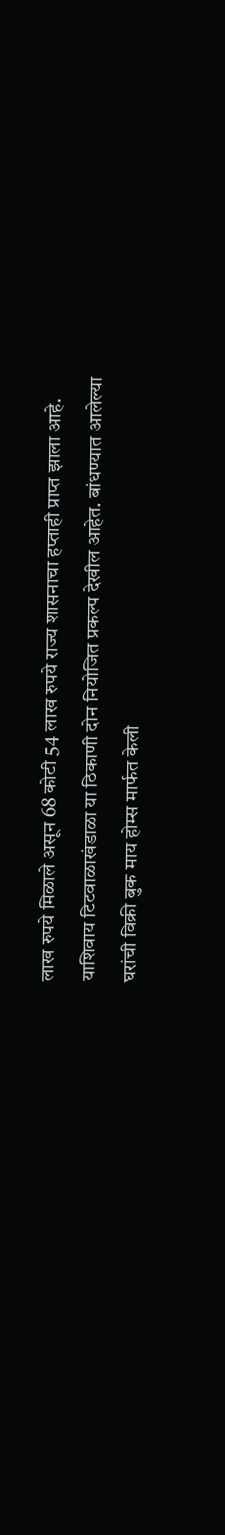लाख रुपये मिळाले असून 68 कोटी 54 लाख रुपये राज्य शासनाचा हप्ताही प्राप्त झाला आहे. याशिवाय टिटवाळाखंडाळा या ठिकाणी दोन नियोजित प्रकल्प देखील आहेत. बांधण्यात आलेल्या घरांची विक्री बुक माय होम्स मार्फत केली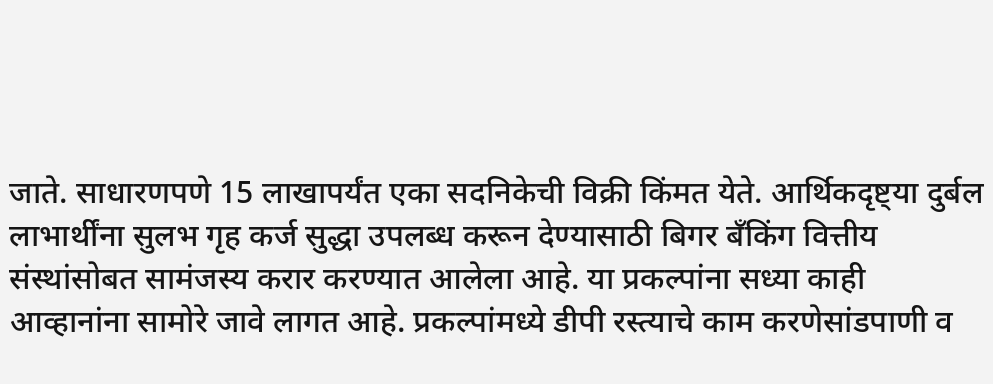जाते. साधारणपणे 15 लाखापर्यंत एका सदनिकेची विक्री किंमत येते. आर्थिकदृष्ट्या दुर्बल लाभार्थींना सुलभ गृह कर्ज सुद्धा उपलब्ध करून देण्यासाठी बिगर बँकिंग वित्तीय संस्थांसोबत सामंजस्य करार करण्यात आलेला आहे. या प्रकल्पांना सध्या काही आव्हानांना सामोरे जावे लागत आहे. प्रकल्पांमध्ये डीपी रस्त्याचे काम करणेसांडपाणी व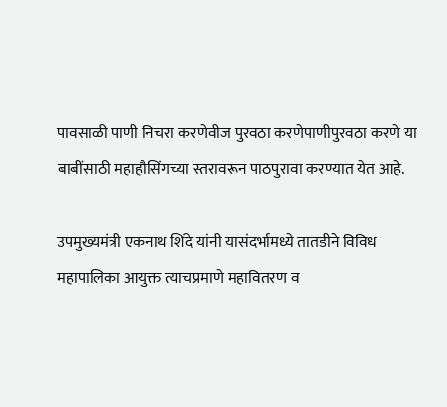पावसाळी पाणी निचरा करणेवीज पुरवठा करणेपाणीपुरवठा करणे या बाबींसाठी महाहौसिंगच्या स्तरावरून पाठपुरावा करण्यात येत आहे.

उपमुख्यमंत्री एकनाथ शिंदे यांनी यासंदर्भामध्ये तातडीने विविध महापालिका आयुक्त त्याचप्रमाणे महावितरण व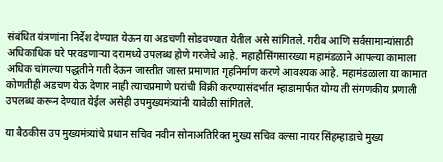संबंधित यंत्रणांना निर्देश देण्यात येऊन या अडचणी सोडवण्यात येतील असे सांगितले. गरीब आणि सर्वसामान्यांसाठी अधिकाधिक घरे परवडणाऱ्या दरामध्ये उपलब्ध होणे गरजेचे आहे. महाहौसिंगसारख्या महामंडळाने आपल्या कामाला अधिक चांगल्या पद्धतीने गती देऊन जास्तीत जास्त प्रमाणात गृहनिर्माण करणे आवश्यक आहे. महामंडळाला या कामात कोणतीही अडचण येऊ देणार नाही त्याचप्रमाणे घरांची विक्री करण्यासंदर्भात म्हाडामार्फत योग्य ती संगणकीय प्रणाली उपलब्ध करून देण्यात येईल असेही उपमुख्यमंत्र्यांनी यावेळी सांगितले.

या बैठकीस उप मुख्यमंत्र्यांचे प्रधान सचिव नवीन सोनाअतिरिक्त मुख्य सचिव वल्सा नायर सिंहम्हाडाचे मुख्य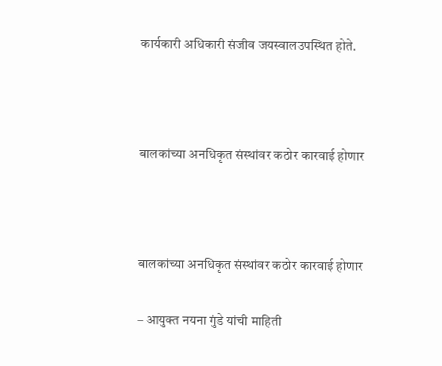कार्यकारी अधिकारी संजीव जयस्वालउपस्थित होते.



बालकांच्या अनधिकृत संस्थांवर कठोर कारवाई होणार



बालकांच्या अनधिकृत संस्थांवर कठोर कारवाई होणार

– आयुक्त नयना गुंडे यांची माहिती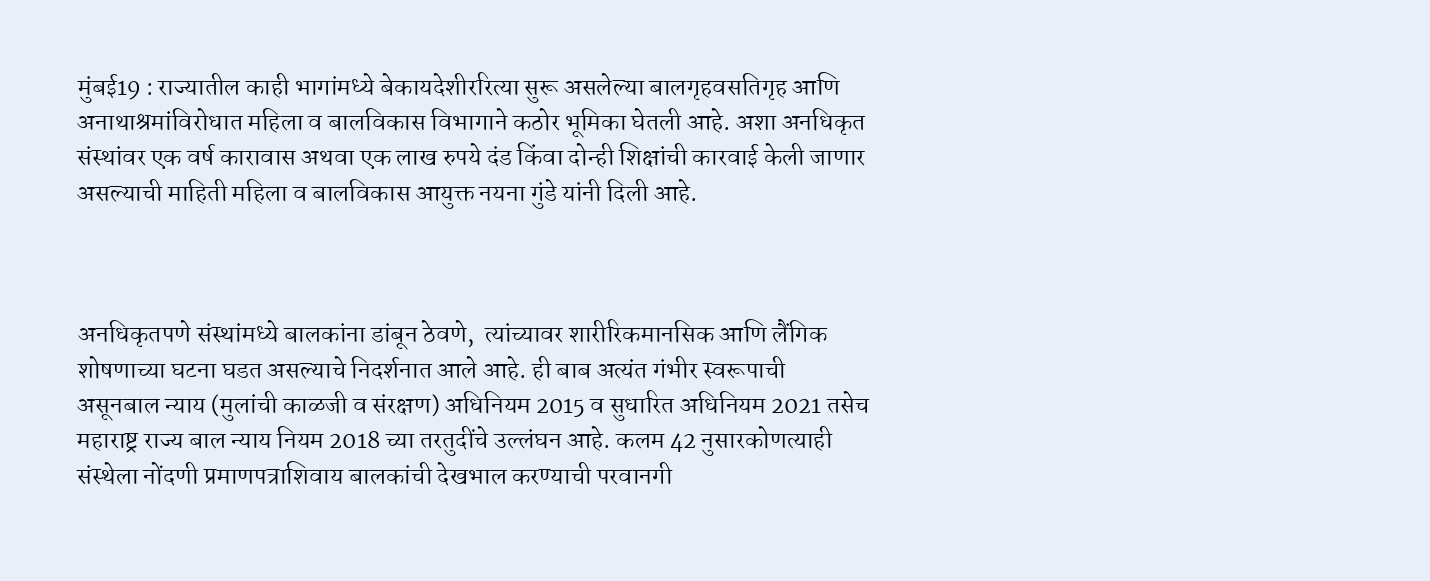मुंबई19 : राज्यातील काही भागांमध्ये बेकायदेशीररित्या सुरू असलेल्या बालगृहवसतिगृह आणि अनाथाश्रमांविरोधात महिला व बालविकास विभागाने कठोर भूमिका घेतली आहे. अशा अनधिकृत संस्थांवर एक वर्ष कारावास अथवा एक लाख रुपये दंड किंवा दोन्ही शिक्षांची कारवाई केली जाणार असल्याची माहिती महिला व बालविकास आयुक्त नयना गुंडे यांनी दिली आहे.



अनधिकृतपणे संस्थांमध्ये बालकांना डांबून ठेवणे,  त्यांच्यावर शारीरिकमानसिक आणि लैंगिक शोषणाच्या घटना घडत असल्याचे निदर्शनात आले आहे. ही बाब अत्यंत गंभीर स्वरूपाची असूनबाल न्याय (मुलांची काळजी व संरक्षण) अधिनियम 2015 व सुधारित अधिनियम 2021 तसेच महाराष्ट्र राज्य बाल न्याय नियम 2018 च्या तरतुदींचे उल्लंघन आहे. कलम 42 नुसारकोणत्याही संस्थेला नोंदणी प्रमाणपत्राशिवाय बालकांची देखभाल करण्याची परवानगी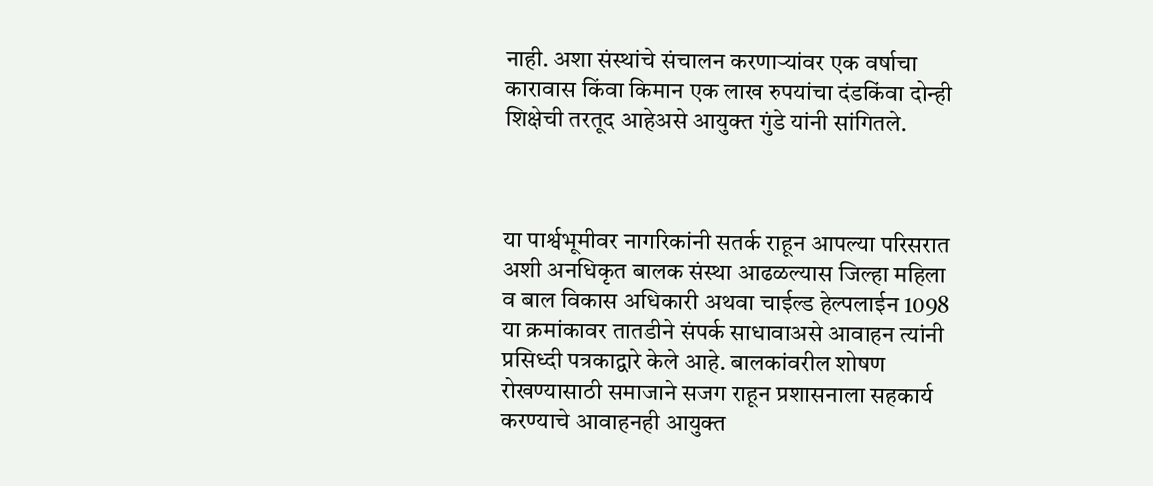नाही. अशा संस्थांचे संचालन करणाऱ्यांवर एक वर्षाचा कारावास किंवा किमान एक लाख रुपयांचा दंडकिंवा दोन्ही शिक्षेची तरतूद आहेअसे आयुक्त गुंडे यांनी सांगितले.



या पार्श्वभूमीवर नागरिकांनी सतर्क राहून आपल्या परिसरात अशी अनधिकृत बालक संस्था आढळल्यास जिल्हा महिला व बाल विकास अधिकारी अथवा चाईल्ड हेल्पलाईन 1098 या क्रमांकावर तातडीने संपर्क साधावाअसे आवाहन त्यांनी प्रसिध्दी पत्रकाद्वारे केले आहे. बालकांवरील शोषण रोखण्यासाठी समाजाने सजग राहून प्रशासनाला सहकार्य करण्याचे आवाहनही आयुक्त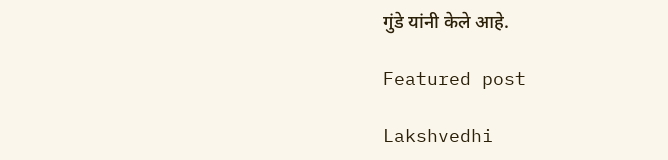गुंडे यांनी केले आहे.

Featured post

Lakshvedhi